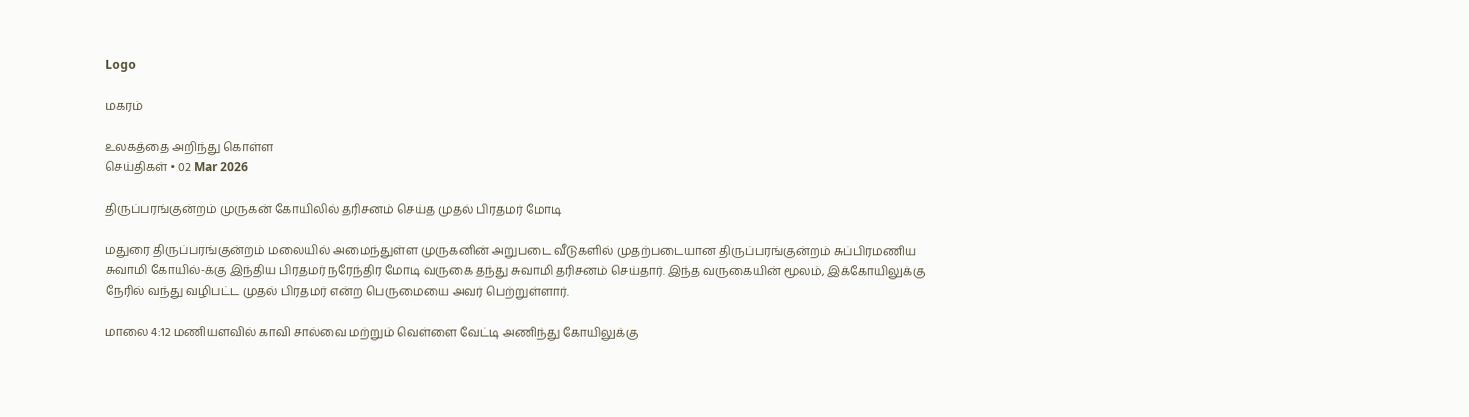Logo

மகரம்

உலகத்தை அறிந்து கொள்ள
செய்திகள் • 02 Mar 2026

திருப்பரங்குன்றம் முருகன் கோயிலில் தரிசனம் செய்த முதல் பிரதமர் மோடி

மதுரை திருப்பரங்குன்றம் மலையில் அமைந்துள்ள முருகனின் அறுபடை வீடுகளில் முதற்படையான திருப்பரங்குன்றம் சுப்பிரமணிய சுவாமி கோயில்-க்கு இந்திய பிரதமர் நரேந்திர மோடி வருகை தந்து சுவாமி தரிசனம் செய்தார். இந்த வருகையின் மூலம், இக்கோயிலுக்கு நேரில் வந்து வழிபட்ட முதல் பிரதமர் என்ற பெருமையை அவர் பெற்றுள்ளார்.

மாலை 4:12 மணியளவில் காவி சால்வை மற்றும் வெள்ளை வேட்டி அணிந்து கோயிலுக்கு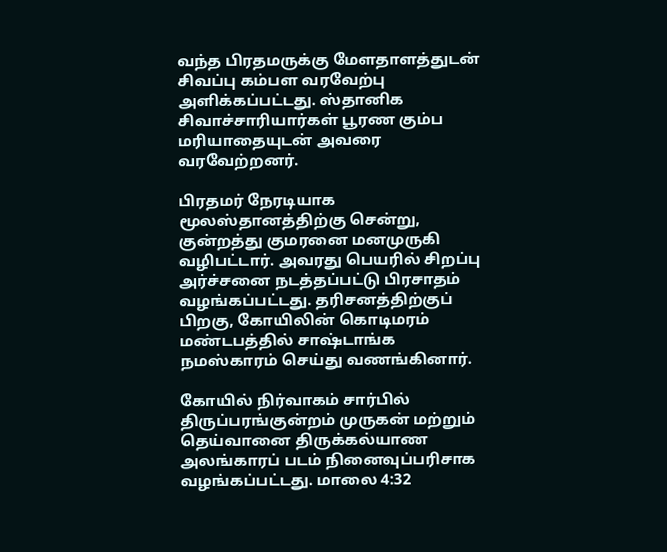வந்த பிரதமருக்கு மேளதாளத்துடன் சிவப்பு கம்பள வரவேற்பு அளிக்கப்பட்டது. ஸ்தானிக சிவாச்சாரியார்கள் பூரண கும்ப மரியாதையுடன் அவரை வரவேற்றனர்.

பிரதமர் நேரடியாக மூலஸ்தானத்திற்கு சென்று, குன்றத்து குமரனை மனமுருகி வழிபட்டார். அவரது பெயரில் சிறப்பு அர்ச்சனை நடத்தப்பட்டு பிரசாதம் வழங்கப்பட்டது. தரிசனத்திற்குப் பிறகு, கோயிலின் கொடிமரம் மண்டபத்தில் சாஷ்டாங்க நமஸ்காரம் செய்து வணங்கினார்.

கோயில் நிர்வாகம் சார்பில் திருப்பரங்குன்றம் முருகன் மற்றும் தெய்வானை திருக்கல்யாண அலங்காரப் படம் நினைவுப்பரிசாக வழங்கப்பட்டது. மாலை 4:32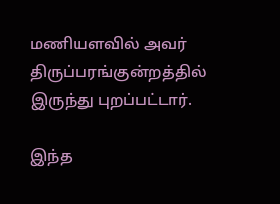மணியளவில் அவர் திருப்பரங்குன்றத்தில் இருந்து புறப்பட்டார்.

இந்த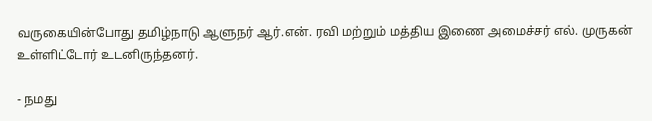வருகையின்போது தமிழ்நாடு ஆளுநர் ஆர்.என். ரவி மற்றும் மத்திய இணை அமைச்சர் எல். முருகன் உள்ளிட்டோர் உடனிருந்தனர்.

- நமது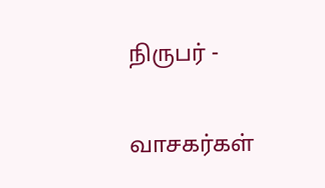நிருபர் -

வாசகர்கள்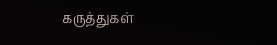கருத்துகள்